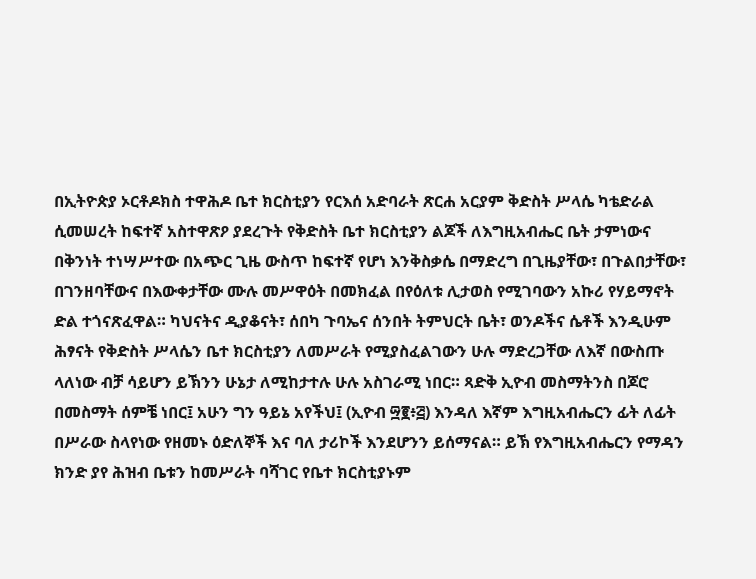በኢትዮጵያ ኦርቶዶክስ ተዋሕዶ ቤተ ክርስቲያን የርእሰ አድባራት ጽርሐ አርያም ቅድስት ሥላሴ ካቴድራል ሲመሠረት ከፍተኛ አስተዋጽዖ ያደረጉት የቅድስት ቤተ ክርስቲያን ልጆች ለእግዚአብሔር ቤት ታምነውና በቅንነት ተነሣሥተው በአጭር ጊዜ ውስጥ ከፍተኛ የሆነ እንቅስቃሴ በማድረግ በጊዜያቸው፣ በጉልበታቸው፣ በገንዘባቸውና በእውቀታቸው ሙሉ መሥዋዕት በመክፈል በየዕለቱ ሊታወስ የሚገባውን አኩሪ የሃይማኖት ድል ተጎናጽፈዋል። ካህናትና ዲያቆናት፣ ሰበካ ጉባኤና ሰንበት ትምህርት ቤት፣ ወንዶችና ሴቶች እንዲሁም ሕፃናት የቅድስት ሥላሴን ቤተ ክርስቲያን ለመሥራት የሚያስፈልገውን ሁሉ ማድረጋቸው ለእኛ በውስጡ ላለነው ብቻ ሳይሆን ይኽንን ሁኔታ ለሚከታተሉ ሁሉ አስገራሚ ነበር። ጻድቅ ኢዮብ መስማትንስ በጆሮ በመስማት ሰምቼ ነበር፤ አሁን ግን ዓይኔ አየችህ፤ (ኢዮብ ፵፪፥፭) እንዳለ እኛም እግዚአብሔርን ፊት ለፊት በሥራው ስላየነው የዘመኑ ዕድለኞች እና ባለ ታሪኮች እንደሆንን ይሰማናል። ይኽ የእግዚአብሔርን የማዳን ክንድ ያየ ሕዝብ ቤቱን ከመሥራት ባሻገር የቤተ ክርስቲያኑም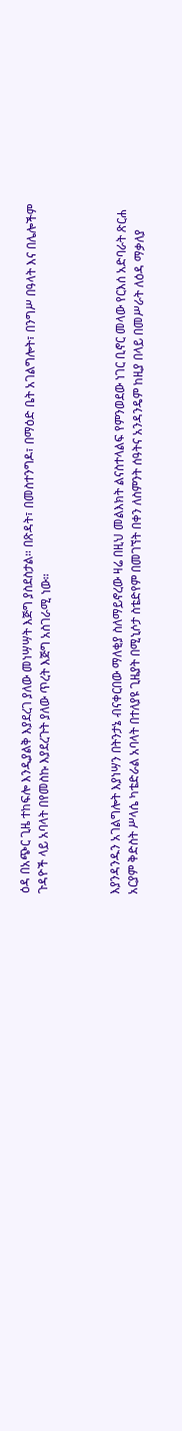ዕዳ በአጭር ጊዜ ተከፍሎ እንዲያልቅ እያደረገ ያለው መነሣሣት እጅግ ያስደስታል። በጽዳት፣ በመስተንግዶ፣ በማዕድ ቤት አገልግሎት፣ በንግሥ በዓላት እና በሌሎችም ጉዳዮች ላይ አባላት በየመስኩ እያደረጉት ያለው ጥረት እጅግ አስገራሚ ነው።



እያንዳንዱን አገልግሎት እያነሣን በትንታኔ ብናቀርበው ማለቂያ ስለማይኖረው ዛሬ በዚህ መልእክት ልናስተላልፍ የምንወደው ነገር ቢኖር መላው የርእሰ አድባራት ጽርሐ አርያም ቅድስት ሥላሴ ካቴድራል አባላት በተለያዩ ጊዜያት በሚኒሶታ ስቴድየም በመገኘት በቀን ለስምንት ሰዓትና አንዳንዴም ከዚያ በላይ በመሥራት ለዕዳ ማቃለያ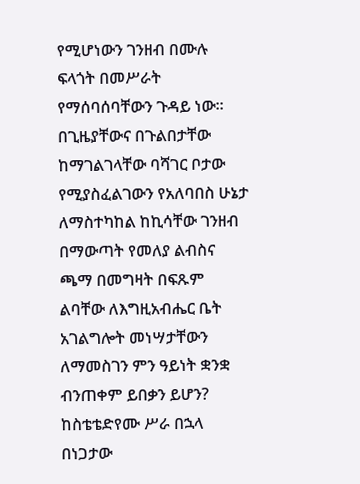የሚሆነውን ገንዘብ በሙሉ ፍላጎት በመሥራት የማሰባሰባቸውን ጉዳይ ነው። በጊዜያቸውና በጉልበታቸው ከማገልገላቸው ባሻገር ቦታው የሚያስፈልገውን የአለባበስ ሁኔታ ለማስተካከል ከኪሳቸው ገንዘብ በማውጣት የመለያ ልብስና ጫማ በመግዛት በፍጹም ልባቸው ለእግዚአብሔር ቤት አገልግሎት መነሣታቸውን ለማመስገን ምን ዓይነት ቋንቋ ብንጠቀም ይበቃን ይሆን? ከስቴቴድየሙ ሥራ በኋላ በነጋታው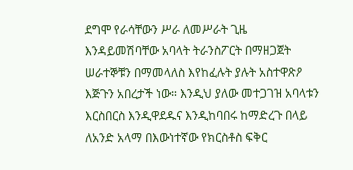ደግሞ የራሳቸውን ሥራ ለመሥራት ጊዜ እንዳይመሽባቸው አባላት ትራንስፖርት በማዘጋጀት ሠራተኞቹን በማመላለስ እየከፈሉት ያሉት አስተዋጽዖ እጅጉን አበረታች ነው። እንዲህ ያለው መተጋገዝ አባላቱን እርስበርስ እንዲዋደዱና እንዲከባበሩ ከማድረጉ በላይ ለአንድ አላማ በእውነተኛው የክርስቶስ ፍቅር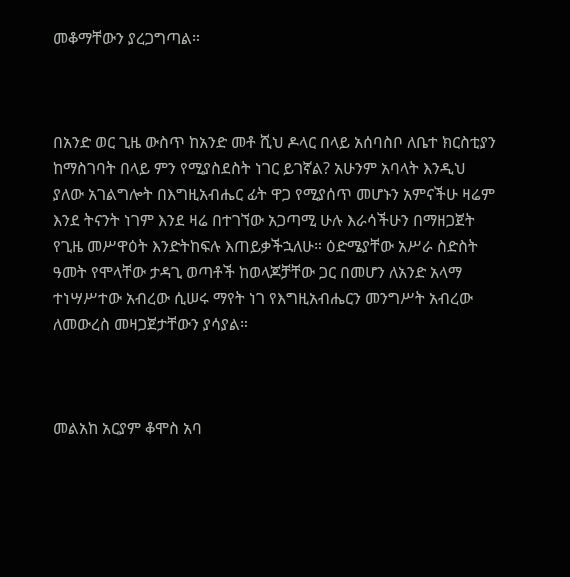መቆማቸውን ያረጋግጣል።



በአንድ ወር ጊዜ ውስጥ ከአንድ መቶ ሺህ ዶላር በላይ አሰባስቦ ለቤተ ክርስቲያን ከማስገባት በላይ ምን የሚያስደስት ነገር ይገኛል? አሁንም አባላት እንዲህ ያለው አገልግሎት በእግዚአብሔር ፊት ዋጋ የሚያሰጥ መሆኑን አምናችሁ ዛሬም እንደ ትናንት ነገም እንደ ዛሬ በተገኘው አጋጣሚ ሁሉ እራሳችሁን በማዘጋጀት የጊዜ መሥዋዕት እንድትከፍሉ እጠይቃችኋለሁ። ዕድሜያቸው አሥራ ስድስት ዓመት የሞላቸው ታዳጊ ወጣቶች ከወላጆቻቸው ጋር በመሆን ለአንድ አላማ ተነሣሥተው አብረው ሲሠሩ ማየት ነገ የእግዚአብሔርን መንግሥት አብረው ለመውረስ መዛጋጀታቸውን ያሳያል።



መልአከ አርያም ቆሞስ አባ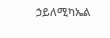ኃይለሚካኤል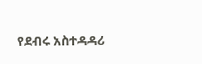የደብሩ አስተዳዳሪ